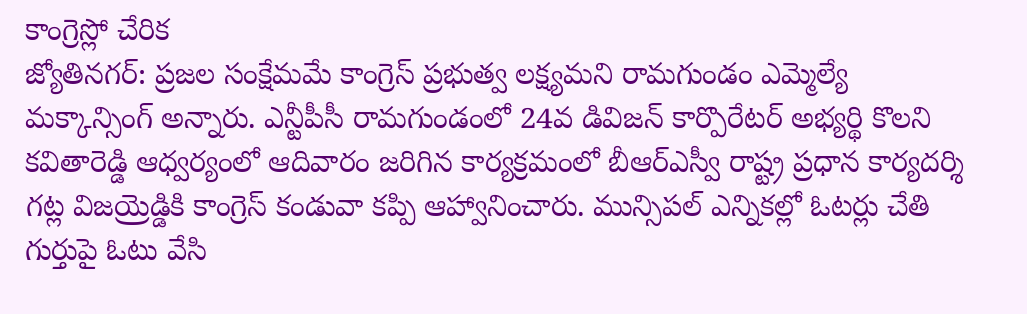కాంగ్రెస్లో చేరిక
జ్యోతినగర్: ప్రజల సంక్షేమమే కాంగ్రెస్ ప్రభుత్వ లక్ష్యమని రామగుండం ఎమ్మెల్యే మక్కాన్సింగ్ అన్నారు. ఎన్టీపీసీ రామగుండంలో 24వ డివిజన్ కార్పొరేటర్ అభ్యర్థి కొలని కవితారెడ్డి ఆధ్వర్యంలో ఆదివారం జరిగిన కార్యక్రమంలో బీఆర్ఎస్వీ రాష్ట్ర ప్రధాన కార్యదర్శి గట్ల విజయ్రెడ్డికి కాంగ్రెస్ కండువా కప్పి ఆహ్వానించారు. మున్సిపల్ ఎన్నికల్లో ఓటర్లు చేతి గుర్తుపై ఓటు వేసి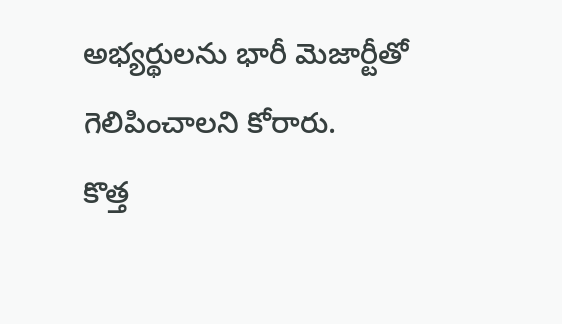అభ్యర్థులను భారీ మెజార్టీతో గెలిపించాలని కోరారు.
కొత్త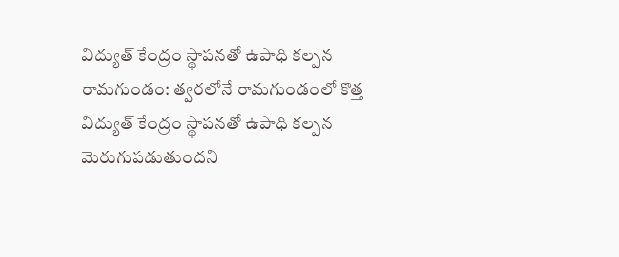విద్యుత్ కేంద్రం స్థాపనతో ఉపాధి కల్పన
రామగుండం: త్వరలోనే రామగుండంలో కొత్త విద్యుత్ కేంద్రం స్థాపనతో ఉపాధి కల్పన మెరుగుపడుతుందని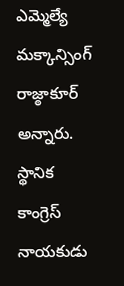ఎమ్మెల్యే మక్కాన్సింగ్ రాజ్ఠాకూర్ అన్నారు. స్థానిక కాంగ్రెస్ నాయకుడు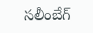సలీంబేగ్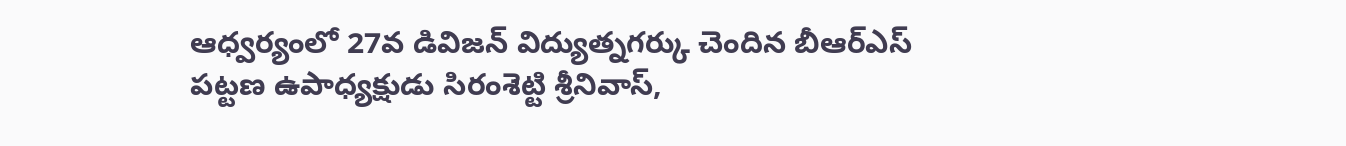ఆధ్వర్యంలో 27వ డివిజన్ విద్యుత్నగర్కు చెందిన బీఆర్ఎస్ పట్టణ ఉపాధ్యక్షుడు సిరంశెట్టి శ్రీనివాస్,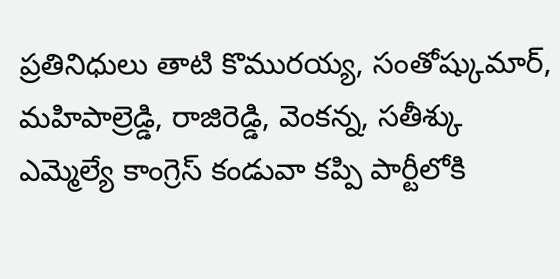ప్రతినిధులు తాటి కొమురయ్య, సంతోష్కుమార్, మహిపాల్రెడ్డి, రాజిరెడ్డి, వెంకన్న, సతీశ్కు ఎమ్మెల్యే కాంగ్రెస్ కండువా కప్పి పార్టీలోకి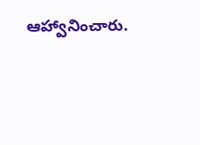ఆహ్వానించారు.